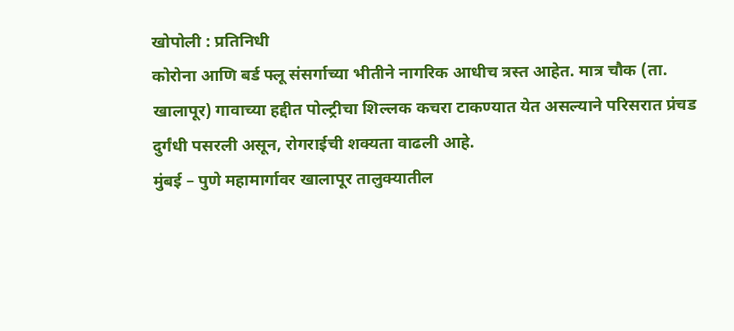खोपोली : प्रतिनिधी
कोरोना आणि बर्ड फ्लू संसर्गाच्या भीतीने नागरिक आधीच त्रस्त आहेत. मात्र चौक (ता. खालापूर) गावाच्या हद्दीत पोल्ट्रीचा शिल्लक कचरा टाकण्यात येत असल्याने परिसरात प्रंचड दुर्गंधी पसरली असून, रोगराईची शक्यता वाढली आहे.
मुंबई – पुणे महामार्गावर खालापूर तालुक्यातील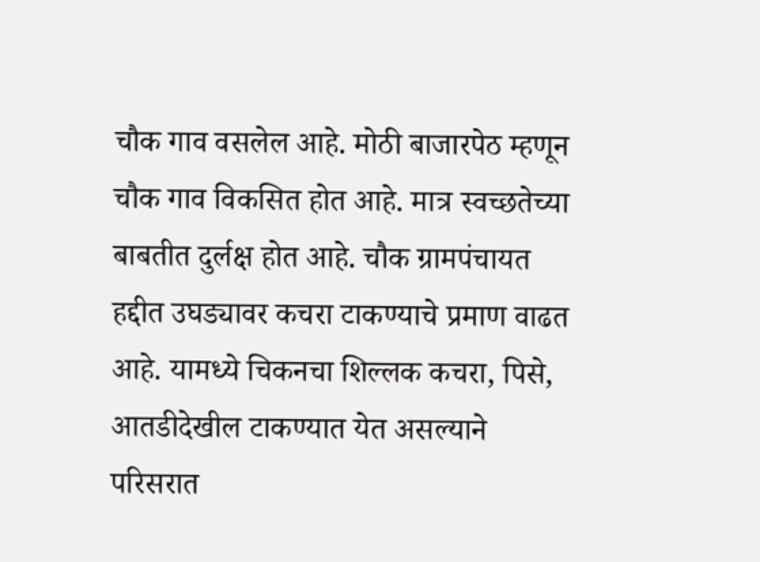चौक गाव वसलेल आहे. मोठी बाजारपेठ म्हणून चौक गाव विकसित होत आहे. मात्र स्वच्छतेच्या बाबतीत दुर्लक्ष होत आहे. चौक ग्रामपंचायत हद्दीत उघड्यावर कचरा टाकण्याचे प्रमाण वाढत आहे. यामध्ये चिकनचा शिल्लक कचरा, पिसे, आतडीदेखील टाकण्यात येत असल्याने परिसरात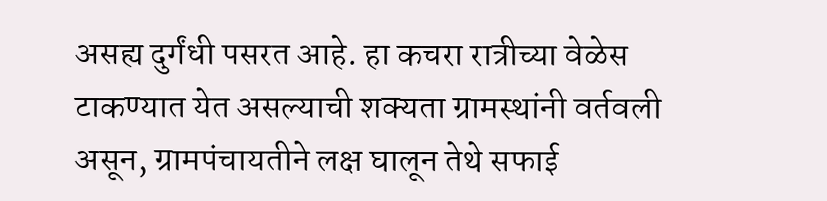असह्य दुर्गंधी पसरत आहे. हा कचरा रात्रीच्या वेळेस टाकण्यात येत असल्याची शक्यता ग्रामस्थांनी वर्तवली असून, ग्रामपंचायतीने लक्ष घालून तेथे सफाई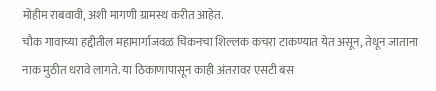मोहीम राबवावी, अशी मागणी ग्रामस्थ करीत आहेत.
चौक गावाच्या हद्दीतील महामार्गाजवळ चिकनचा शिल्लक कचरा टाकण्यात येत असून, तेथून जाताना नाक मुठीत धरावे लागते. या ठिकाणापासून काही अंतरावर एसटी बस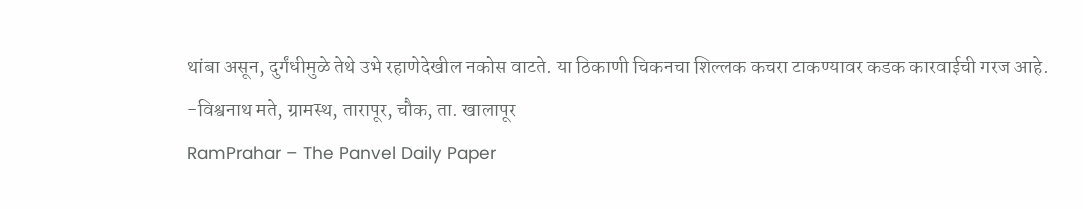थांबा असून, दुर्गंधीमुळे तेथे उभे रहाणेदेखील नकोस वाटते. या ठिकाणी चिकनचा शिल्लक कचरा टाकण्यावर कडक कारवाईची गरज आहे.
-विश्वनाथ मते, ग्रामस्थ, तारापूर, चौक, ता. खालापूर
RamPrahar – The Panvel Daily Paper